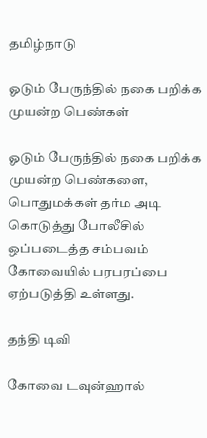தமிழ்நாடு

ஓடும் பேருந்தில் நகை பறிக்க முயன்ற பெண்கள்

ஓடும் பேருந்தில் நகை பறிக்க முயன்ற பெண்களை, பொதுமக்கள் தர்ம அடி கொடுத்து போலீசில் ஒப்படைத்த சம்பவம் கோவையில் பரபரப்பை ஏற்படுத்தி உள்ளது.

தந்தி டிவி

கோவை டவுன்ஹால்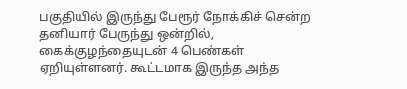பகுதியில் இருந்து பேரூர் நோக்கிச் சென்ற தனியார் பேருந்து ஒன்றில், கைக்குழந்தையுடன் 4 பெண்கள் ஏறியுள்ளனர். கூட்டமாக இருந்த அந்த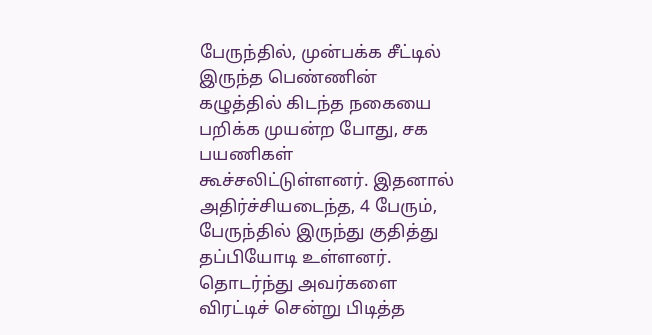பேருந்தில், முன்பக்க சீட்டில் இருந்த பெண்ணின் கழுத்தில் கிடந்த நகையை பறிக்க முயன்ற போது, சக பயணிகள் கூச்சலிட்டுள்ளனர். இதனால் அதிர்ச்சியடைந்த, 4 பேரும், பேருந்தில் இருந்து குதித்து தப்பியோடி உள்ளனர். தொடர்ந்து அவர்களை விரட்டிச் சென்று பிடித்த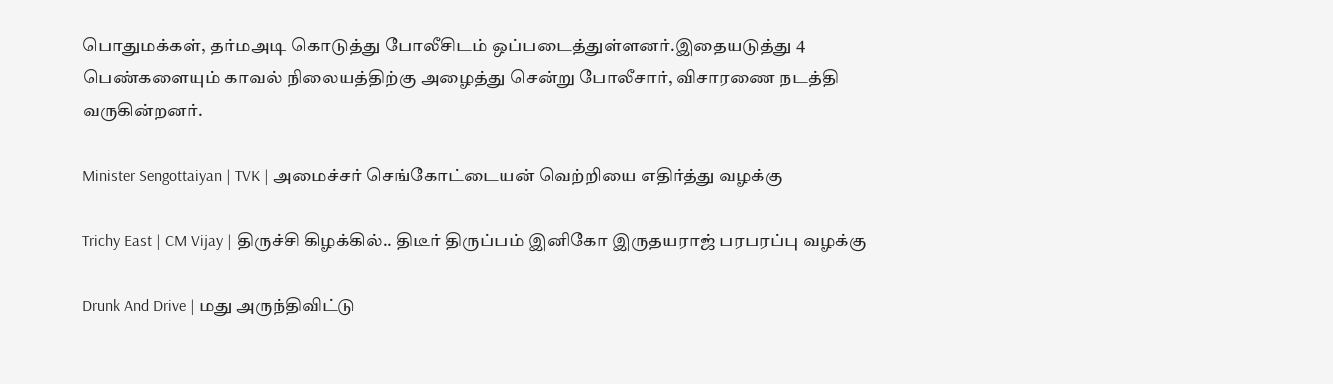பொதுமக்கள், தர்மஅடி கொடுத்து போலீசிடம் ஒப்படைத்துள்ளனர்.இதையடுத்து 4 பெண்களையும் காவல் நிலையத்திற்கு அழைத்து சென்று போலீசார், விசாரணை நடத்தி வருகின்றனர்.

Minister Sengottaiyan | TVK | அமைச்சர் செங்கோட்டையன் வெற்றியை எதிர்த்து வழக்கு

Trichy East | CM Vijay | திருச்சி கிழக்கில்.. திடீர் திருப்பம் இனிகோ இருதயராஜ் பரபரப்பு வழக்கு

Drunk And Drive | மது அருந்திவிட்டு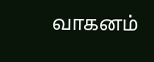வாகனம்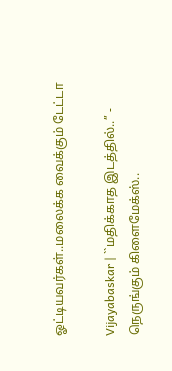ஓட்டியவர்கள்..மலைக்க வைக்கும் டேட்டா

Vijayabaskar | ``மதிக்காத இடத்தில்..’’ - நெருங்கும் கிளைமேக்ஸ்..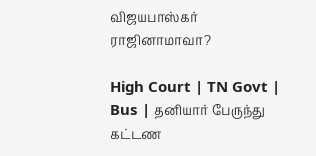விஜயபாஸ்கர் ராஜினாமாவா?

High Court | TN Govt | Bus | தனியார் பேருந்து கட்டண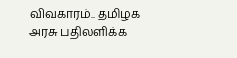விவகாரம்.. தமிழக அரசு பதிலளிக்க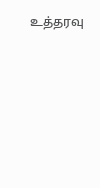உத்தரவு